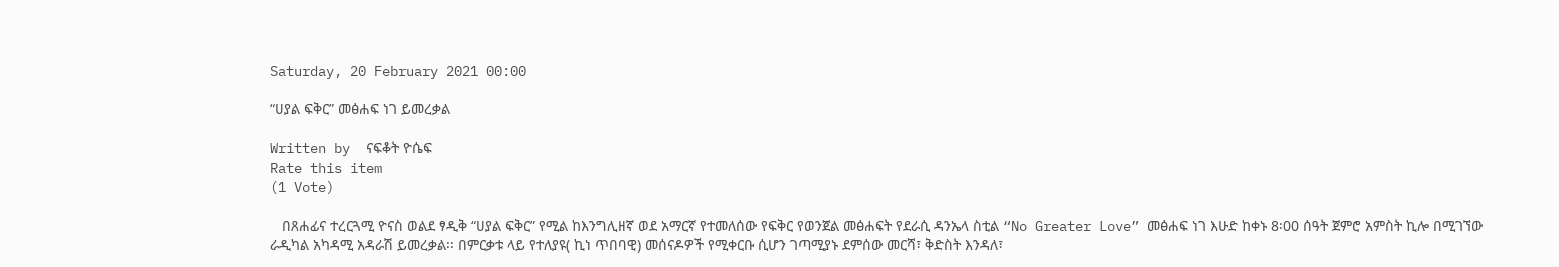Saturday, 20 February 2021 00:00

“ሀያል ፍቅር” መፅሐፍ ነገ ይመረቃል

Written by  ናፍቆት ዮሴፍ
Rate this item
(1 Vote)

   በጸሐፊና ተረርጓሚ ዮናስ ወልደ ፃዲቅ “ሀያል ፍቅር” የሚል ከእንግሊዘኛ ወደ አማርኛ የተመለሰው የፍቅር የወንጀል መፅሐፍት የደራሲ ዳንኤላ ስቲል “No Greater Love” መፅሐፍ ነገ እሁድ ከቀኑ 8፡00 ሰዓት ጀምሮ አምስት ኪሎ በሚገኘው ራዲካል አካዳሚ አዳራሽ ይመረቃል፡፡ በምርቃቱ ላይ የተለያዩ( ኪነ ጥበባዊ) መሰናዶዎች የሚቀርቡ ሲሆን ገጣሚያኑ ደምሰው መርሻ፣ ቅድስት እንዳለ፣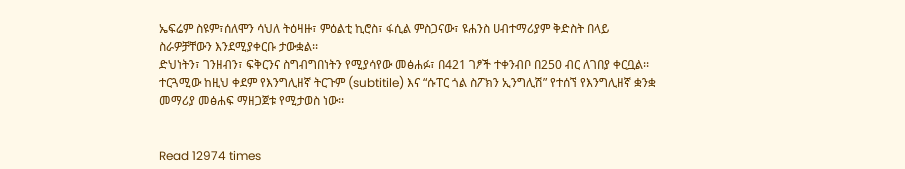ኤፍሬም ስዩም፣ሰለሞን ሳህለ ትዕዛዙ፣ ምዕልቲ ኪሮስ፣ ፋሲል ምስጋናው፣ ዩሐንስ ሀብተማሪያም ቅድስት በላይ ስራዎቻቸውን እንደሚያቀርቡ ታውቋል፡፡
ድህነትን፣ ገንዘብን፣ ፍቅርንና ስግብግበነትን የሚያሳየው መፅሐፉ፣ በ421 ገፆች ተቀንብቦ በ250 ብር ለገበያ ቀርቧል፡፡ ተርጓሚው ከዚህ ቀደም የእንግሊዘኛ ትርጉም (subtitile) እና “ሱፐር ጎል ስፖክን ኢንግሊሽ” የተሰኘ የእንግሊዘኛ ቋንቋ መማሪያ መፅሐፍ ማዘጋጀቱ የሚታወስ ነው፡፡


Read 12974 times